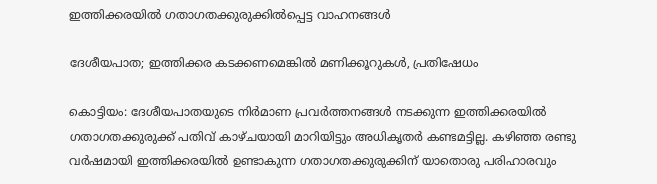ഇത്തിക്കരയിൽ ഗതാഗതക്കുരുക്കിൽപ്പെട്ട വാഹനങ്ങൾ

ദേശീയപാത; ഇത്തിക്കര കടക്കണമെങ്കിൽ മണിക്കൂറുകൾ, പ്രതിഷേധം

കൊട്ടിയം: ദേശീയപാതയുടെ നിർമാണ പ്രവർത്തനങ്ങൾ നടക്കുന്ന ഇത്തിക്കരയിൽ ഗതാഗതക്കുരുക്ക് പതിവ് കാഴ്ചയായി മാറിയിട്ടും അധികൃതർ കണ്ടമട്ടില്ല. കഴിഞ്ഞ രണ്ടു വർഷമായി ഇത്തിക്കരയിൽ ഉണ്ടാകുന്ന ഗതാഗതക്കുരുക്കിന് യാതൊരു പരിഹാരവും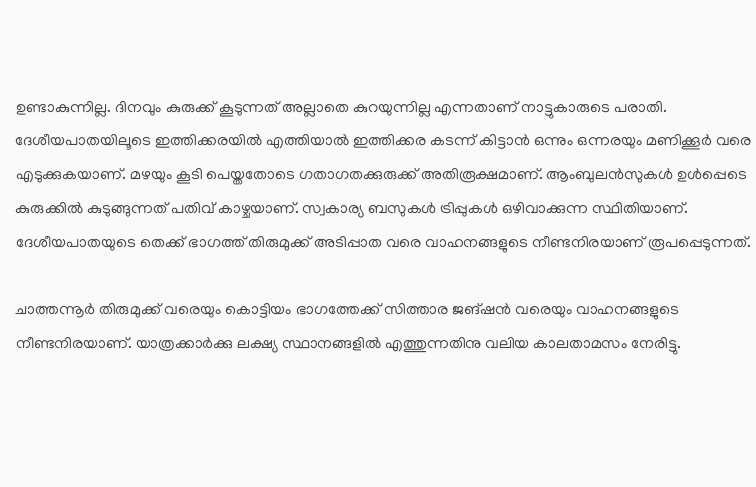ഉണ്ടാകുന്നില്ല. ദിനവും കുരുക്ക് കൂടുന്നത് അല്ലാതെ കുറയുന്നില്ല എന്നതാണ് നാട്ടുകാരുടെ പരാതി. ദേശീയപാതയിലൂടെ ഇത്തിക്കരയിൽ എത്തിയാൽ ഇത്തിക്കര കടന്ന് കിട്ടാൻ ഒന്നും ഒന്നരയും മണിക്കൂർ വരെ എടുക്കുകയാണ്. മഴയും കൂടി പെയ്തതോടെ ഗതാഗതക്കുരുക്ക് അതിരൂക്ഷമാണ്. ആംബുലൻസുകൾ ഉൾപ്പെടെ കുരുക്കിൽ കുടുങ്ങുന്നത് പതിവ് കാഴ്ചയാണ്. സ്വകാര്യ ബസുകൾ ട്രിപ്പുകൾ ഒഴിവാക്കുന്ന സ്ഥിതിയാണ്. ദേശീയപാതയുടെ തെക്ക് ഭാഗത്ത് തിരുമുക്ക് അടിപ്പാത വരെ വാഹനങ്ങളുടെ നീണ്ടനിരയാണ് രൂപപ്പെടുന്നത്.

ചാത്തന്നൂർ തിരുമുക്ക് വരെയും കൊട്ടിയം ഭാഗത്തേക്ക് സിത്താര ജങ്ഷൻ വരെയും വാഹനങ്ങളുടെ നീണ്ടനിരയാണ്. യാത്രക്കാർക്കു ലക്ഷ്യ സ്ഥാനങ്ങളിൽ എത്തുന്നതിനു വലിയ കാലതാമസം നേരിട്ടു.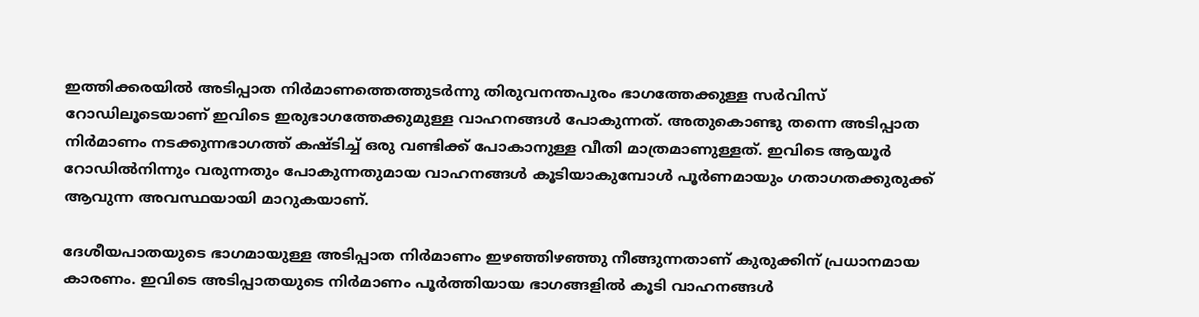ഇത്തിക്കരയിൽ അടിപ്പാത നിർമാണത്തെത്തുടർന്നു തിരുവനന്തപുരം ഭാഗത്തേക്കുള്ള സർവിസ് റോഡിലൂടെയാണ് ഇവിടെ ഇരുഭാഗത്തേക്കുമുള്ള വാഹനങ്ങൾ പോകുന്നത്. അതുകൊണ്ടു തന്നെ അടിപ്പാത നിർമാണം നടക്കുന്നഭാഗത്ത് കഷ്ടിച്ച് ഒരു വണ്ടിക്ക് പോകാനുള്ള വീതി മാത്രമാണുള്ളത്. ഇവിടെ ആയൂർ റോഡിൽനിന്നും വരുന്നതും പോകുന്നതുമായ വാഹനങ്ങൾ കൂടിയാകുമ്പോൾ പൂർണമായും ഗതാഗതക്കുരുക്ക് ആവുന്ന അവസ്ഥയായി മാറുകയാണ്.

ദേശീയപാതയുടെ ഭാഗമായുള്ള അടിപ്പാത നിർമാണം ഇഴഞ്ഞിഴഞ്ഞു നീങ്ങുന്നതാണ് കുരുക്കിന് പ്രധാനമായ കാരണം. ഇവിടെ അടിപ്പാതയുടെ നിർമാണം പൂർത്തിയായ ഭാഗങ്ങളിൽ കൂടി വാഹനങ്ങൾ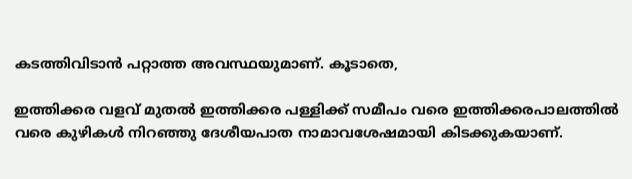കടത്തിവിടാൻ പറ്റാത്ത അവസ്ഥയുമാണ്. കൂടാതെ,

ഇത്തിക്കര വളവ് മുതൽ ഇത്തിക്കര പള്ളിക്ക് സമീപം വരെ ഇത്തിക്കരപാലത്തിൽ വരെ കുഴികൾ നിറഞ്ഞു ദേശീയപാത നാമാവശേഷമായി കിടക്കുകയാണ്.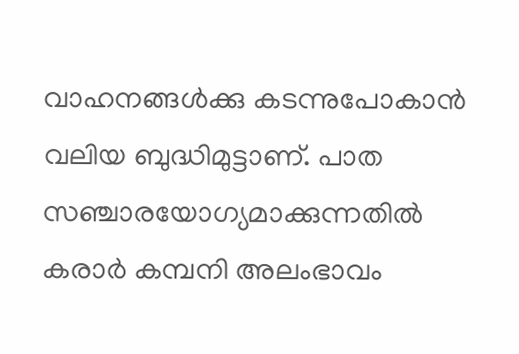വാഹനങ്ങൾക്കു കടന്നുപോകാൻ വലിയ ബുദ്ധിമുട്ടാണ്. പാത സഞ്ചാരയോഗ്യമാക്കുന്നതിൽ കരാർ കമ്പനി അലംഭാവം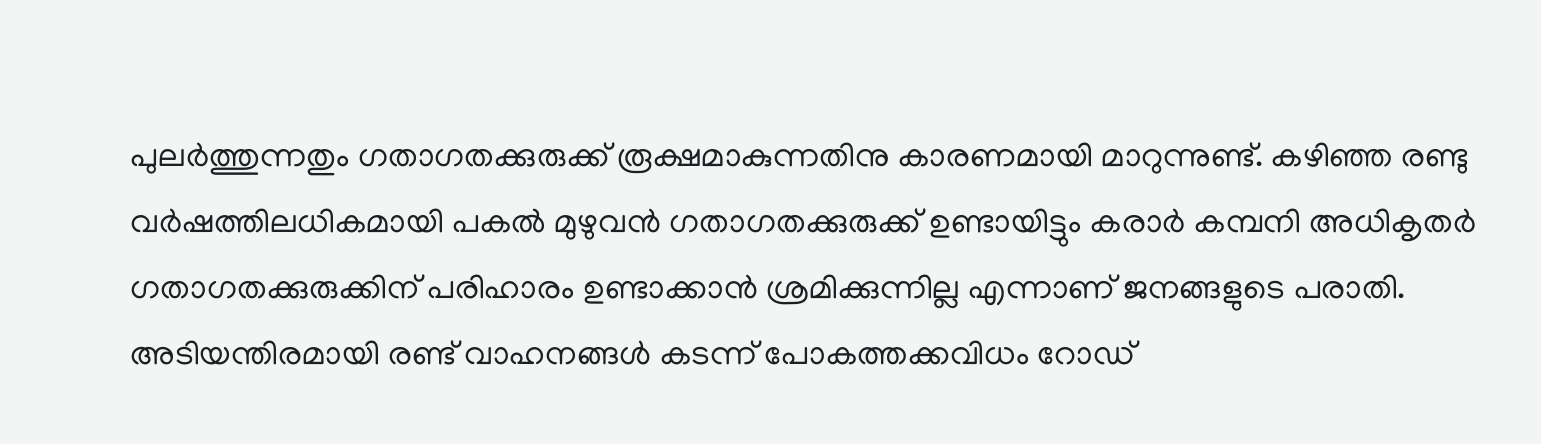പുലർത്തുന്നതും ഗതാഗതക്കുരുക്ക് രൂക്ഷമാകുന്നതിനു കാരണമായി മാറുന്നുണ്ട്. കഴിഞ്ഞ രണ്ടു വർഷത്തിലധികമായി പകൽ മുഴുവൻ ഗതാഗതക്കുരുക്ക് ഉണ്ടായിട്ടും കരാർ കമ്പനി അധികൃതർ ഗതാഗതക്കുരുക്കിന് പരിഹാരം ഉണ്ടാക്കാൻ ശ്രമിക്കുന്നില്ല എന്നാണ് ജനങ്ങളുടെ പരാതി. അടിയന്തിരമായി രണ്ട് വാഹനങ്ങൾ കടന്ന് പോകത്തക്കവിധം റോഡ്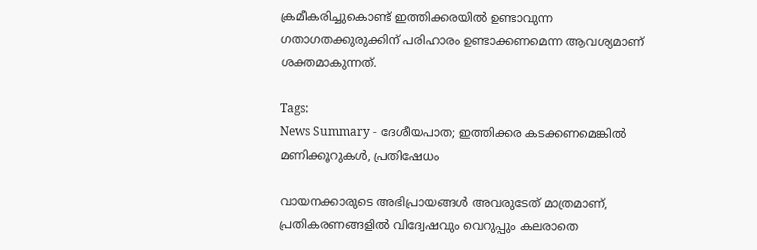ക്രമീകരിച്ചുകൊണ്ട് ഇത്തിക്കരയിൽ ഉണ്ടാവുന്ന ഗതാഗതക്കുരുക്കിന് പരിഹാരം ഉണ്ടാക്കണമെന്ന ആവശ്യമാണ് ശക്തമാകുന്നത്.

Tags:
News Summary - ദേശീയപാത; ഇത്തിക്കര കടക്കണമെങ്കിൽ മണിക്കൂറുകൾ, പ്രതിഷേധം

വായനക്കാരുടെ അഭിപ്രായങ്ങള്‍ അവരുടേത് മാത്രമാണ്, പ്രതികരണങ്ങളിൽ വിദ്വേഷവും വെറുപ്പും കലരാതെ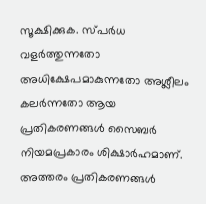സൂക്ഷിക്കുക. സ്പർധ വളർത്തുന്നതോ അധിക്ഷേപമാകുന്നതോ അശ്ലീലം കലർന്നതോ ആയ പ്രതികരണങ്ങൾ സൈബർ നിയമപ്രകാരം ശിക്ഷാർഹമാണ്. അത്തരം പ്രതികരണങ്ങൾ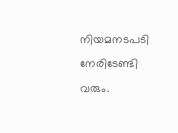നിയമനടപടി നേരിടേണ്ടി വരും.